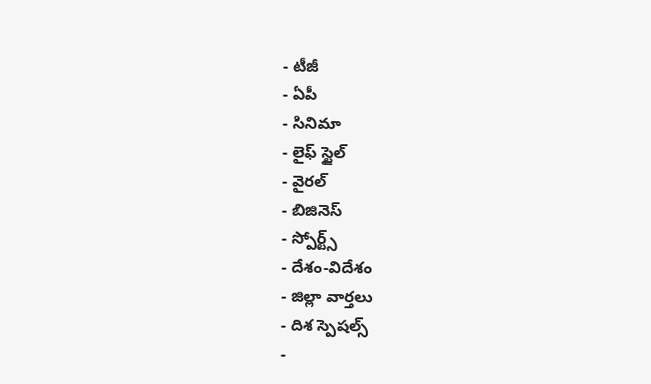- టీజీ
- ఏపీ
- సినిమా
- లైఫ్ స్టైల్
- వైరల్
- బిజినెస్
- స్పోర్ట్స్
- దేశం-విదేశం
- జిల్లా వార్తలు
- దిశ స్పెషల్స్
-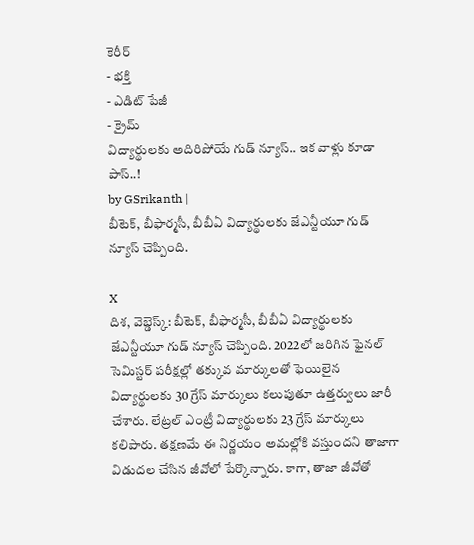కెరీర్
- భక్తి
- ఎడిట్ పేజీ
- క్రైమ్
విద్యార్థులకు అదిరిపోయే గుడ్ న్యూస్.. ఇక వాళ్లు కూడా పాస్..!
by GSrikanth |
బీటెక్, బీఫార్మసీ, బీబీఏ విద్యార్థులకు జేఎన్టీయూ గుడ్ న్యూస్ చెప్పింది.

X
దిశ, వెబ్డెస్క్: బీటెక్, బీఫార్మసీ, బీబీఏ విద్యార్థులకు జేఎన్టీయూ గుడ్ న్యూస్ చెప్పింది. 2022లో జరిగిన ఫైనల్ సెమిస్టర్ పరీక్షల్లో తక్కువ మార్కులతో ఫెయిలైన విద్యార్థులకు 30 గ్రేస్ మార్కులు కలుపుతూ ఉత్తర్వులు జారీ చేశారు. లేట్రల్ ఎంట్రీ విద్యార్థులకు 23 గ్రేస్ మార్కులు కలిపారు. తక్షణమే ఈ నిర్ణయం అమల్లోకి వస్తుందని తాజాగా విడుదల చేసిన జీవోలో పేర్కొన్నారు. కాగా, తాజా జీవోతో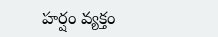హర్షం వ్యక్తం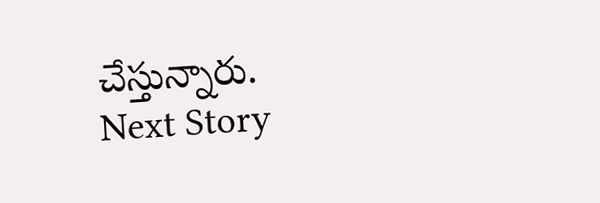చేస్తున్నారు.
Next Story